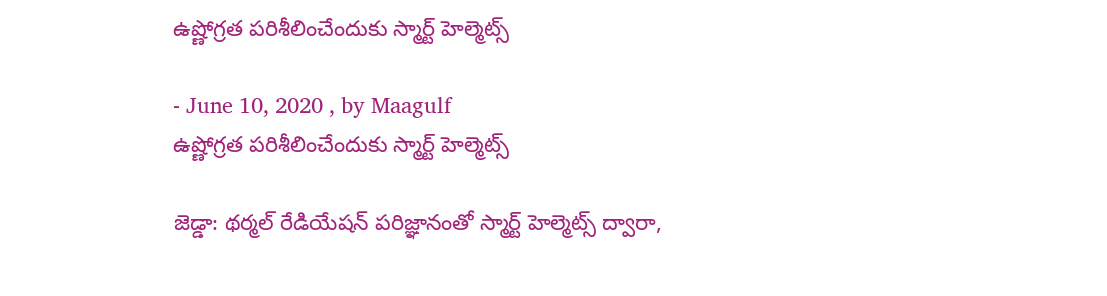ఉష్ణోగ్రత పరిశీలించేందుకు స్మార్ట్‌ హెల్మెట్స్‌

- June 10, 2020 , by Maagulf
ఉష్ణోగ్రత పరిశీలించేందుకు స్మార్ట్‌ హెల్మెట్స్‌

జెడ్డా: థర్మల్‌ రేడియేషన్‌ పరిజ్ఞానంతో స్మార్ట్‌ హెల్మెట్స్‌ ద్వారా,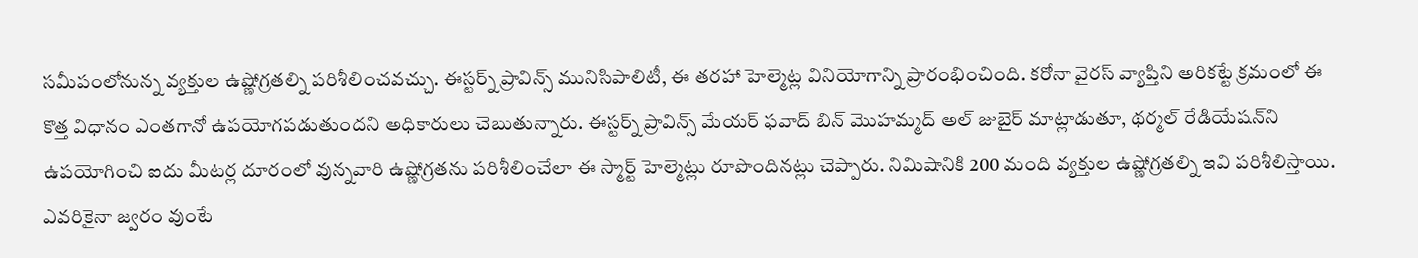సమీపంలోనున్న వ్యక్తుల ఉష్ణోగ్రతల్ని పరిశీలించవచ్చు. ఈస్టర్న్‌ ప్రావిన్స్‌ మునిసిపాలిటీ, ఈ తరహా హెల్మెట్ల వినియోగాన్ని ప్రారంభించింది. కరోనా వైరస్‌ వ్యాప్తిని అరికట్టే క్రమంలో ఈ కొత్త విధానం ఎంతగానో ఉపయోగపడుతుందని అధికారులు చెబుతున్నారు. ఈస్టర్న్‌ ప్రావిన్స్‌ మేయర్‌ ఫవాద్‌ బిన్‌ మొహమ్మద్‌ అల్‌ జుబైర్‌ మాట్లాడుతూ, థర్మల్‌ రేడియేషన్‌ని ఉపయోగించి ఐదు మీటర్ల దూరంలో వున్నవారి ఉష్ణోగ్రతను పరిశీలించేలా ఈ స్మార్ట్‌ హెల్మెట్లు రూపొందినట్లు చెప్పారు. నిమిషానికి 200 మంది వ్యక్తుల ఉష్ణోగ్రతల్ని ఇవి పరిశీలిస్తాయి. ఎవరికైనా జ్వరం వుంటే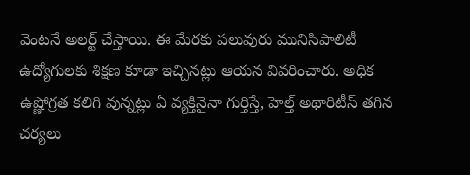వెంటనే అలర్ట్‌ చేస్తాయి. ఈ మేరకు పలువురు మునిసిపాలిటీ ఉద్యోగులకు శిక్షణ కూడా ఇచ్చినట్లు ఆయన వివరించారు. అధిక ఉష్ణోగ్రత కలిగి వున్నట్లు ఏ వ్యక్తినైనా గుర్తిస్తే, హెల్త్‌ అథారిటీస్‌ తగిన చర్యలు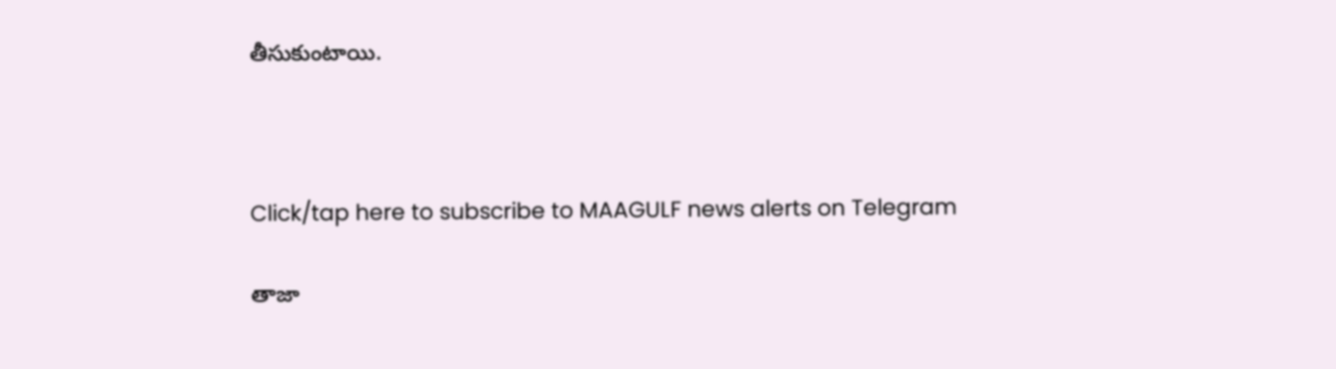తీసుకుంటాయి.



Click/tap here to subscribe to MAAGULF news alerts on Telegram

తాజా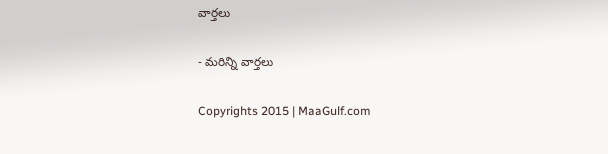వార్తలు

- మరిన్ని వార్తలు

Copyrights 2015 | MaaGulf.com